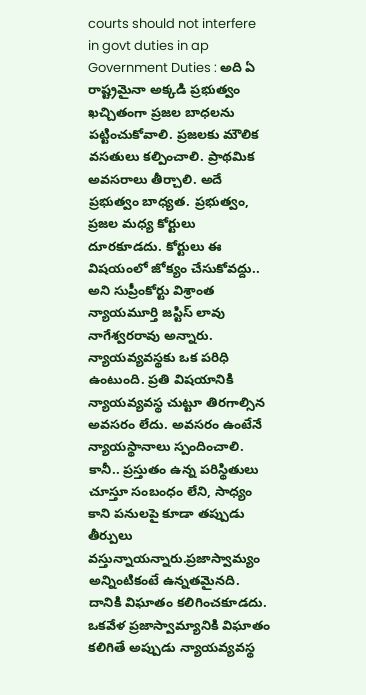courts should not interfere in govt duties in ap
Government Duties : అది ఏ రాష్ట్రమైనా అక్కడి ప్రభుత్వం ఖచ్చితంగా ప్రజల బాధలను పట్టించుకోవాలి. ప్రజలకు మౌలిక వసతులు కల్పించాలి. ప్రాథమిక అవసరాలు తీర్చాలి. అదే ప్రభుత్వం బాధ్యత. ప్రభుత్వం, ప్రజల మధ్య కోర్టులు దూరకూడదు. కోర్టులు ఈ విషయంలో జోక్యం చేసుకోవద్దు.. అని సుప్రీంకోర్టు విశ్రాంత న్యాయమూర్తి జస్టిస్ లావు నాగేశ్వరరావు అన్నారు. న్యాయవ్యవస్థకు ఒక పరిధి ఉంటుంది. ప్రతి విషయానికి న్యాయవ్యవస్థ చుట్టూ తిరగాల్సిన అవసరం లేదు. అవసరం ఉంటేనే న్యాయస్థానాలు స్పందించాలి.
కానీ.. ప్రస్తుతం ఉన్న పరిస్థితులు చూస్తూ సంబంధం లేని, సాధ్యం కాని పనులపై కూడా తప్పుడు తీర్పులు వస్తున్నాయన్నారు.ప్రజాస్వామ్యం అన్నింటికంటే ఉన్నతమైనది. దానికి విఘాతం కలిగించకూడదు. ఒకవేళ ప్రజాస్వామ్యానికి విఘాతం కలిగితే అప్పుడు న్యాయవ్యవస్థ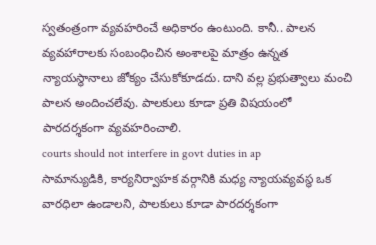స్వతంత్రంగా వ్యవహరించే అధికారం ఉంటుంది. కానీ.. పాలన వ్యవహారాలకు సంబంధించిన అంశాలపై మాత్రం ఉన్నత న్యాయస్థానాలు జోక్యం చేసుకోకూడదు. దాని వల్ల ప్రభుత్వాలు మంచి పాలన అందించలేవు. పాలకులు కూడా ప్రతి విషయంలో పారదర్శకంగా వ్యవహరించాలి.
courts should not interfere in govt duties in ap
సామాన్యుడికి, కార్యనిర్వాహక వర్గానికి మధ్య న్యాయవ్యవస్థ ఒక వారధిలా ఉండాలని, పాలకులు కూడా పారదర్శకంగా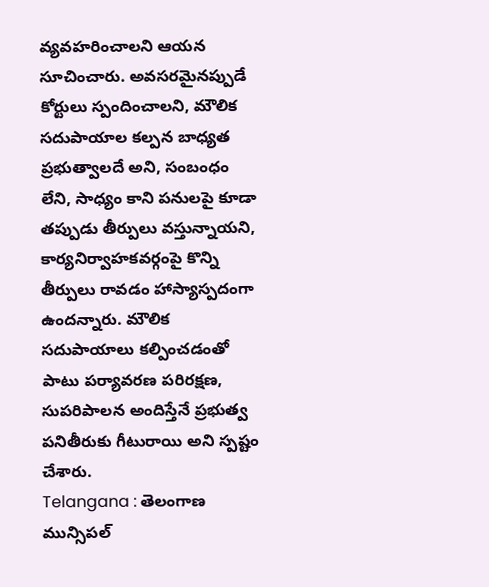వ్యవహరించాలని ఆయన సూచించారు. అవసరమైనప్పుడే కోర్టులు స్పందించాలని, మౌలిక సదుపాయాల కల్పన బాధ్యత ప్రభుత్వాలదే అని, సంబంధం లేని, సాధ్యం కాని పనులపై కూడా తప్పుడు తీర్పులు వస్తున్నాయని, కార్యనిర్వాహకవర్గంపై కొన్ని తీర్పులు రావడం హాస్యాస్పదంగా ఉందన్నారు. మౌలిక సదుపాయాలు కల్పించడంతో పాటు పర్యావరణ పరిరక్షణ, సుపరిపాలన అందిస్తేనే ప్రభుత్వ పనితీరుకు గీటురాయి అని స్పష్టం చేశారు.
Telangana : తెలంగాణ మున్సిపల్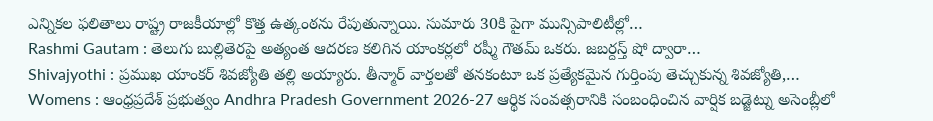ఎన్నికల ఫలితాలు రాష్ట్ర రాజకీయాల్లో కొత్త ఉత్కంఠను రేపుతున్నాయి. సుమారు 30కి పైగా మున్సిపాలిటీల్లో…
Rashmi Gautam : తెలుగు బుల్లితెరపై అత్యంత ఆదరణ కలిగిన యాంకర్లలో రష్మీ గౌతమ్ ఒకరు. జబర్దస్త్ షో ద్వారా…
Shivajyothi : ప్రముఖ యాంకర్ శివజ్యోతి తల్లి అయ్యారు. తీన్మార్ వార్తలతో తనకంటూ ఒక ప్రత్యేకమైన గుర్తింపు తెచ్చుకున్న శివజ్యోతి,…
Womens : ఆంధ్రప్రదేశ్ ప్రభుత్వం Andhra Pradesh Government 2026-27 ఆర్థిక సంవత్సరానికి సంబంధించిన వార్షిక బడ్జెట్ను అసెంబ్లీలో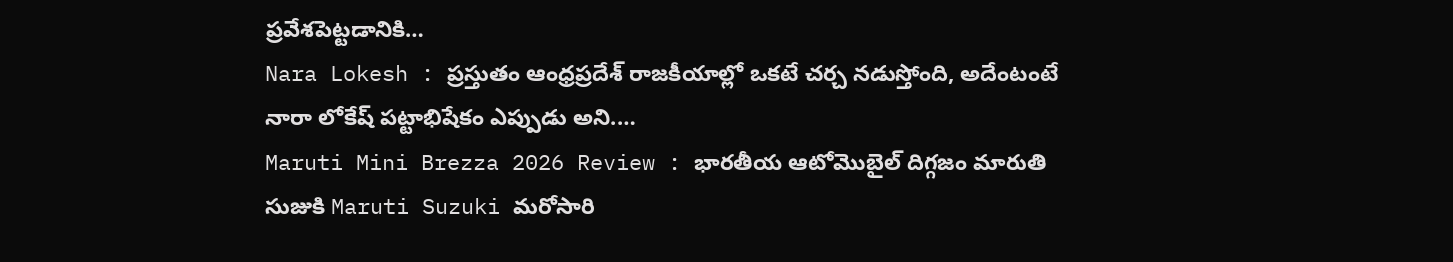ప్రవేశపెట్టడానికి…
Nara Lokesh : ప్రస్తుతం ఆంధ్రప్రదేశ్ రాజకీయాల్లో ఒకటే చర్చ నడుస్తోంది, అదేంటంటే నారా లోకేష్ పట్టాభిషేకం ఎప్పుడు అని.…
Maruti Mini Brezza 2026 Review : భారతీయ ఆటోమొబైల్ దిగ్గజం మారుతి సుజుకి Maruti Suzuki మరోసారి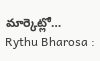మార్కెట్లో…
Rythu Bharosa :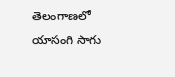తెలంగాణలో యాసంగి సాగు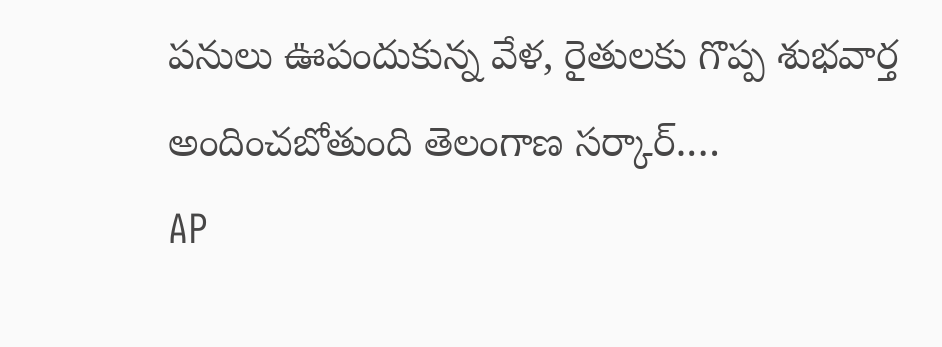పనులు ఊపందుకున్న వేళ, రైతులకు గొప్ప శుభవార్త అందించబోతుంది తెలంగాణ సర్కార్.…
AP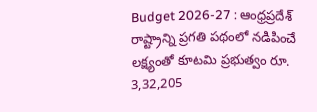Budget 2026-27 : ఆంధ్రప్రదేశ్ రాష్ట్రాన్ని ప్రగతి పథంలో నడిపించే లక్ష్యంతో కూటమి ప్రభుత్వం రూ. 3,32,205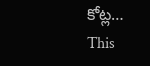కోట్ల…
This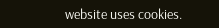website uses cookies.